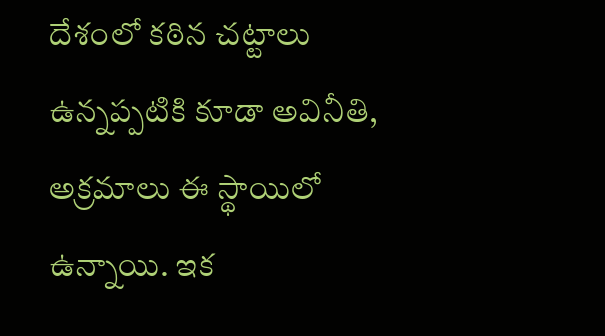దేశంలో కఠిన చట్టాలు ఉన్నప్పటికి కూడా అవినీతి, అక్రమాలు ఈ స్థాయిలో ఉన్నాయి. ఇక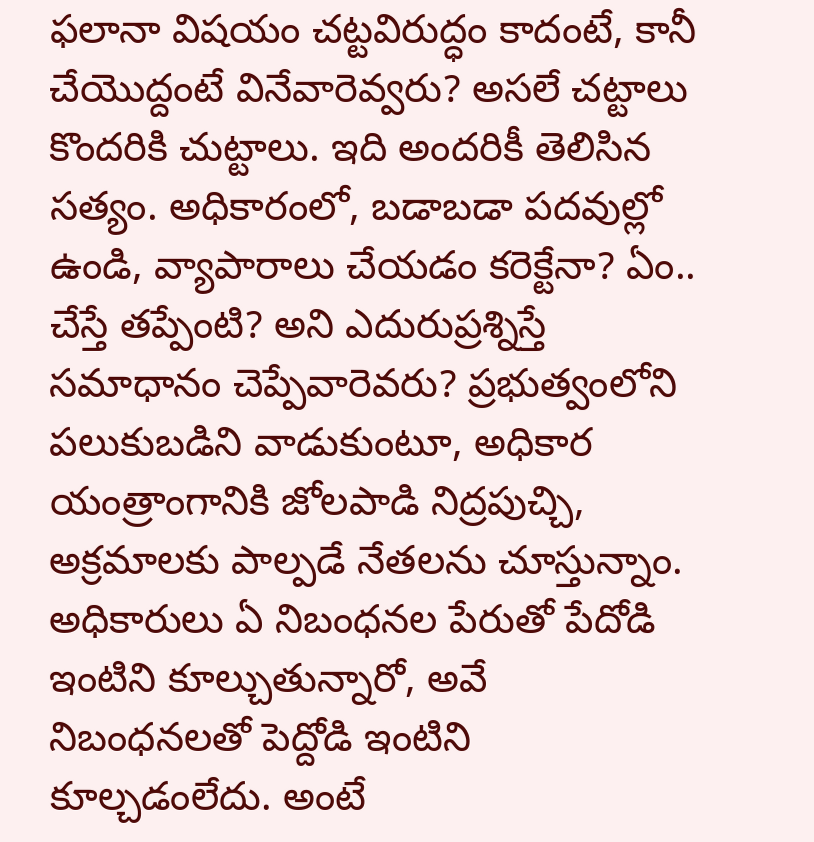ఫలానా విషయం చట్టవిరుద్ధం కాదంటే, కానీ చేయొద్దంటే వినేవారెవ్వరు? అసలే చట్టాలు కొందరికి చుట్టాలు. ఇది అందరికీ తెలిసిన సత్యం. అధికారంలో, బడాబడా పదవుల్లో ఉండి, వ్యాపారాలు చేయడం కరెక్టేనా? ఏం.. చేస్తే తప్పేంటి? అని ఎదురుప్రశ్నిస్తే సమాధానం చెప్పేవారెవరు? ప్రభుత్వంలోని పలుకుబడిని వాడుకుంటూ, అధికార యంత్రాంగానికి జోలపాడి నిద్రపుచ్చి, అక్రమాలకు పాల్పడే నేతలను చూస్తున్నాం. అధికారులు ఏ నిబంధనల పేరుతో పేదోడి ఇంటిని కూల్చుతున్నారో, అవే నిబంధనలతో పెద్దోడి ఇంటిని కూల్చడంలేదు. అంటే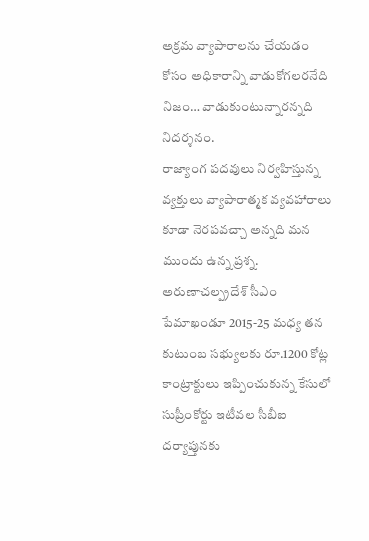అక్రమ వ్యాపారాలను చేయడం కోసం అధికారాన్ని వాడుకోగలరనేది నిజం… వాడుకుంటున్నారన్నది నిదర్శనం.
రాజ్యాంగ పదవులు నిర్వహిస్తున్న వ్యక్తులు వ్యాపారాత్మక వ్యవహారాలు కూడా నెరపవచ్చా అన్నది మన ముందు ఉన్న ప్రశ్న. అరుణాచల్ప్రదేశ్ సీఎం పేమాఖండూ 2015-25 మధ్య తన కుటుంబ సభ్యులకు రూ.1200 కోట్ల కాంట్రాక్టులు ఇప్పించుకున్న కేసులో సుప్రీంకోర్టు ఇటీవల సీబీఐ దర్యాప్తునకు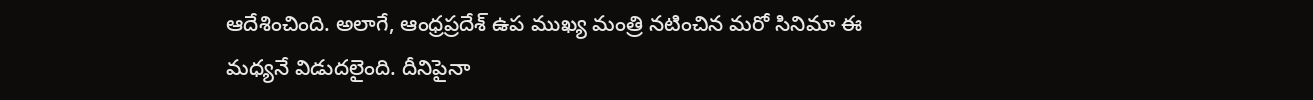ఆదేశించింది. అలాగే, ఆంధ్రప్రదేశ్ ఉప ముఖ్య మంత్రి నటించిన మరో సినిమా ఈ మధ్యనే విడుదలైంది. దీనిపైనా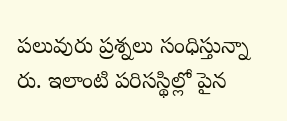పలువురు ప్రశ్నలు సంధిస్తున్నా రు. ఇలాంటి పరిసస్థిల్లో పైన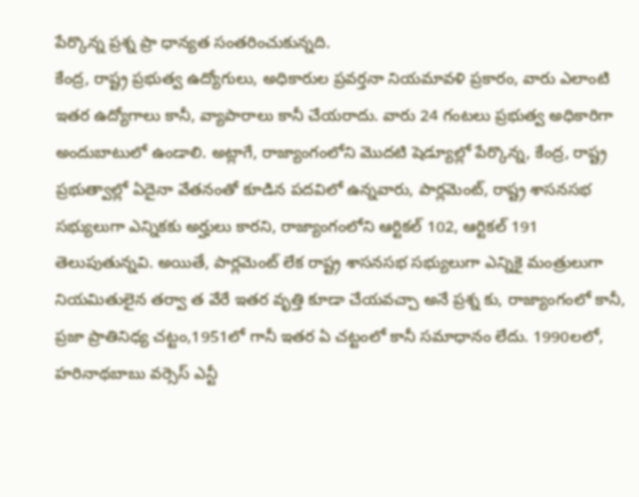పేర్కొన్న ప్రశ్న ప్రా ధాన్యత సంతరించుకున్నది.
కేంద్ర, రాష్ట్ర ప్రభుత్వ ఉద్యోగులు, అధికారుల ప్రవర్తనా నియమావళి ప్రకారం, వారు ఎలాంటి ఇతర ఉద్యోగాలు కానీ, వ్యాపారాలు కానీ చేయరాదు. వారు 24 గంటలు ప్రభుత్వ అధికారిగా అందుబాటులో ఉండాలి. అట్లాగే, రాజ్యాంగంలోని మొదటి షెడ్యూల్లో పేర్కొన్న, కేంద్ర, రాష్ట్ర ప్రభుత్వాల్లో ఏదైనా వేతనంతో కూడిన పదవిలో ఉన్నవారు, పార్లమెంట్, రాష్ట్ర శాసనసభ సభ్యులుగా ఎన్నికకు అర్హులు కారని, రాజ్యాంగంలోని ఆర్టికల్ 102, ఆర్టికల్ 191 తెలుపుతున్నవి. అయితే, పార్లమెంట్ లేక రాష్ట్ర శాసనసభ సభ్యులుగా ఎన్నికై మంత్రులుగా నియమితులైన తర్వా త వేరే ఇతర వృత్తి కూడా చేయవచ్చా అనే ప్రశ్న కు, రాజ్యాంగంలో కానీ, ప్రజా ప్రాతినిధ్య చట్టం,1951లో గానీ ఇతర ఏ చట్టంలో కానీ సమాధానం లేదు. 1990లలో, హరినాథబాబు వర్సెస్ ఎన్టీ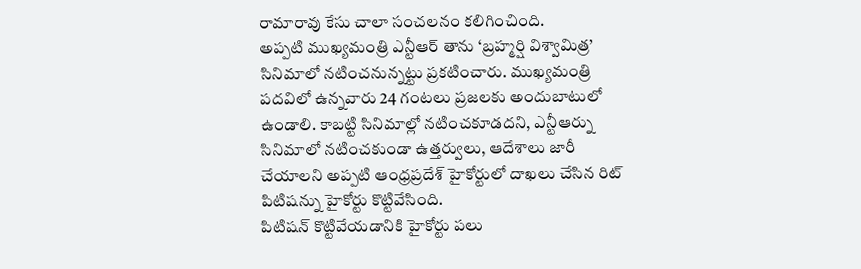రామారావు కేసు చాలా సంచలనం కలిగించింది.
అప్పటి ముఖ్యమంత్రి ఎన్టీఆర్ తాను ‘బ్రహ్మర్షి విశ్వామిత్ర’ సినిమాలో నటించనున్నట్టు ప్రకటించారు. ముఖ్యమంత్రి పదవిలో ఉన్నవారు 24 గంటలు ప్రజలకు అందుబాటులో ఉండాలి. కాబట్టి సినిమాల్లో నటించకూడదని, ఎన్టీఆర్ను సినిమాలో నటించకుండా ఉత్తర్వులు, ఆదేశాలు జారీ చేయాలని అప్పటి ఆంధ్రప్రదేశ్ హైకోర్టులో దాఖలు చేసిన రిట్ పిటిషన్ను హైకోర్టు కొట్టివేసింది.
పిటిషన్ కొట్టివేయడానికి హైకోర్టు పలు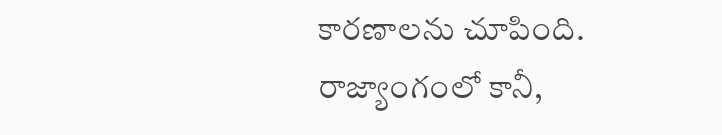కారణాలను చూపింది. రాజ్యాంగంలో కానీ,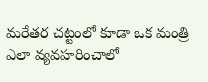మరేతర చట్టంలో కూడా ఒక మంత్రి ఎలా వ్యవహరించాలో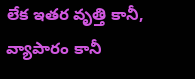లేక ఇతర వృత్తి కానీ, వ్యాపారం కానీ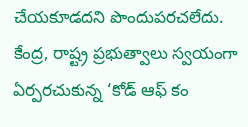చేయకూడదని పొందుపరచలేదు. కేంద్ర, రాష్ట్ర ప్రభుత్వాలు స్వయంగా ఏర్పరచుకున్న ‘కోడ్ ఆఫ్ కం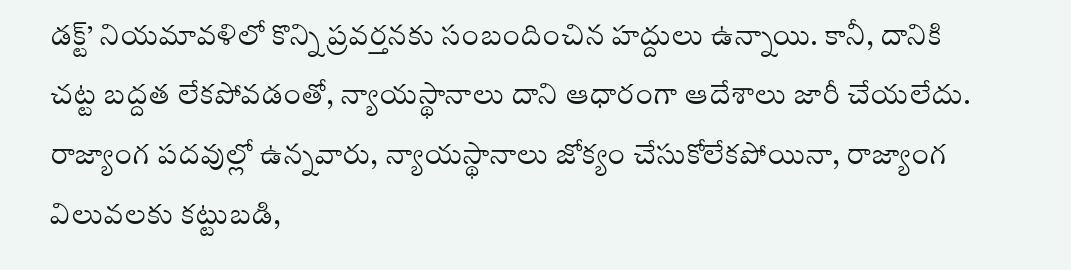డక్ట్’ నియమావళిలో కొన్ని ప్రవర్తనకు సంబందించిన హద్దులు ఉన్నాయి. కానీ, దానికి చట్ట బద్దత లేకపోవడంతో, న్యాయస్థానాలు దాని ఆధారంగా ఆదేశాలు జారీ చేయలేదు. రాజ్యాంగ పదవుల్లో ఉన్నవారు, న్యాయస్థానాలు జోక్యం చేసుకోలేకపోయినా, రాజ్యాంగ విలువలకు కట్టుబడి,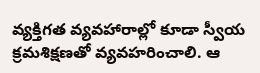వ్యక్తిగత వ్యవహారాల్లో కూడా స్వీయ క్రమశిక్షణతో వ్యవహరించాలి. ఆ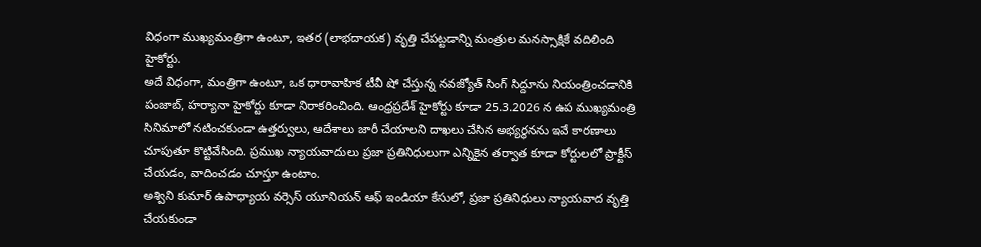విధంగా ముఖ్యమంత్రిగా ఉంటూ, ఇతర (లాభదాయక) వృత్తి చేపట్టడాన్ని మంత్రుల మనస్సాక్షికే వదిలింది హైకోర్టు.
అదే విధంగా, మంత్రిగా ఉంటూ, ఒక ధారావాహిక టీవీ షో చేస్తున్న నవజ్యోత్ సింగ్ సిద్దూను నియంత్రించడానికి పంజాబ్, హర్యానా హైకోర్టు కూడా నిరాకరించింది. ఆంధ్రప్రదేశ్ హైకోర్టు కూడా 25.3.2026 న ఉప ముఖ్యమంత్రి సినిమాలో నటించకుండా ఉత్తర్వులు, ఆదేశాలు జారీ చేయాలని దాఖలు చేసిన అభ్యర్థనను ఇవే కారణాలు చూపుతూ కొట్టివేసింది. ప్రముఖ న్యాయవాదులు ప్రజా ప్రతినిధులుగా ఎన్నికైన తర్వాత కూడా కోర్టులలో ప్రాక్టీస్ చేయడం, వాదించడం చూస్తూ ఉంటాం.
అశ్విని కుమార్ ఉపాధ్యాయ వర్సెస్ యూనియన్ ఆఫ్ ఇండియా కేసులో, ప్రజా ప్రతినిధులు న్యాయవాద వృత్తి చేయకుండా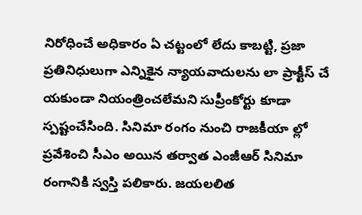నిరోధించే అధికారం ఏ చట్టంలో లేదు కాబట్టి, ప్రజా ప్రతినిధులుగా ఎన్నికైన న్యాయవాదులను లా ప్రాక్టీస్ చే యకుండా నియంత్రించలేమని సుప్రీంకోర్టు కూడా స్పష్టంచేసింది. సినిమా రంగం నుంచి రాజకీయా ల్లో ప్రవేశించి సీఎం అయిన తర్వాత ఎంజీఆర్ సినిమా రంగానికి స్వస్తి పలికారు. జయలలిత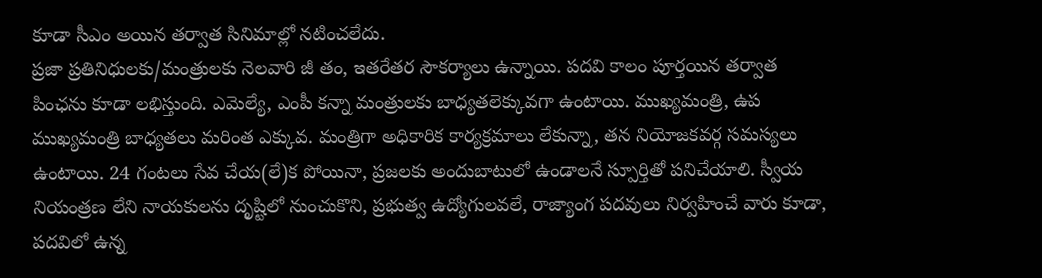కూడా సీఎం అయిన తర్వాత సినిమాల్లో నటించలేదు.
ప్రజా ప్రతినిధులకు/మంత్రులకు నెలవారి జీ తం, ఇతరేతర సౌకర్యాలు ఉన్నాయి. పదవి కాలం పూర్తయిన తర్వాత పింఛను కూడా లభిస్తుంది. ఎమెల్యే, ఎంపీ కన్నా మంత్రులకు బాధ్యతలెక్కువగా ఉంటాయి. ముఖ్యమంత్రి, ఉప ముఖ్యమంత్రి బాధ్యతలు మరింత ఎక్కువ. మంత్రిగా అధికారిక కార్యక్రమాలు లేకున్నా, తన నియోజకవర్గ సమస్యలు ఉంటాయి. 24 గంటలు సేవ చేయ(లే)క పోయినా, ప్రజలకు అందుబాటులో ఉండాలనే స్పూర్తితో పనిచేయాలి. స్వీయ నియంత్రణ లేని నాయకులను దృష్టిలో నుంచుకొని, ప్రభుత్వ ఉద్యోగులవలే, రాజ్యాంగ పదవులు నిర్వహించే వారు కూడా, పదవిలో ఉన్న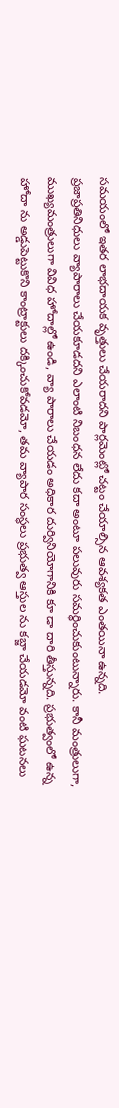సమయంలో ఇతర లాభదాయక వృత్తులు చేయరాదని పార్లమెంట్లో చట్టం చేయాల్సిన ఆవశ్యకత ఎంతయినా ఉన్నది.
ప్రజాప్రతినిధులు వ్యాపారాలు చేయకూడదని ఎలాంటి నిబంధన లేదు కదా అంటూ పలువురు సమర్థించుకుంటున్నారు. కానీ మంత్రులుగా, ముఖ్యమంత్రులుగా వివిధ హోదాల్లో ఉండి, వ్యా పారాలు చేయడం అధికార దుర్వినియోగానికి కూ డా దారి తీస్తున్నది. ప్రభుత్వంలో ఉన్న హోదా ను అడ్డుపెట్టుకొని కాంట్రాక్టులు దక్కించుకోవడమో, తమ వ్యాపార సంస్థలు ప్రభుత్వ ఆస్తుల ను కబ్జా చేయడమో వంటి ఘటనలు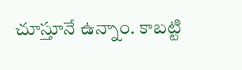చూస్తూనే ఉన్నాం. కాబట్టి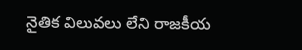నైతిక విలువలు లేని రాజకీయ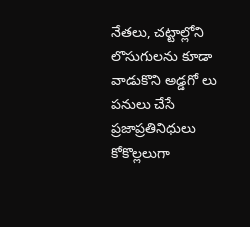నేతలు, చట్టాల్లోని లొసుగులను కూడా వాడుకొని అడ్డగో లు పనులు చేసే ప్రజాప్రతినిధులు కోకొల్లలుగా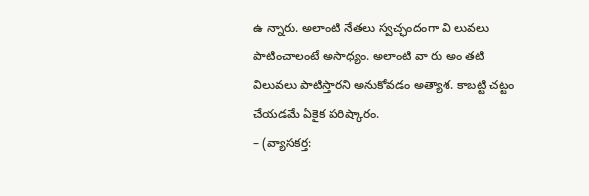ఉ న్నారు. అలాంటి నేతలు స్వచ్ఛందంగా వి లువలు పాటించాలంటే అసాధ్యం. అలాంటి వా రు అం తటి విలువలు పాటిస్తారని అనుకోవడం అత్యాశ. కాబట్టి చట్టం చేయడమే ఏకైక పరిష్కారం.
– (వ్యాసకర్త: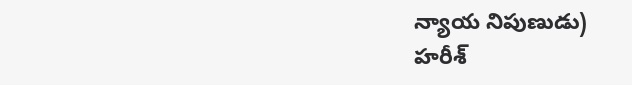న్యాయ నిపుణుడు)
హరీశ్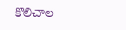కొలిచాల